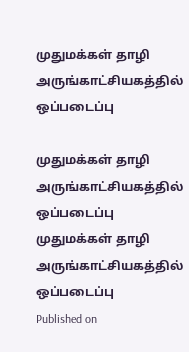முதுமக்கள் தாழி அருங்காட்சியகத்தில் ஒப்படைப்பு

முதுமக்கள் தாழி அருங்காட்சியகத்தில் ஒப்படைப்பு
முதுமக்கள் தாழி அருங்காட்சியகத்தில் ஒப்படைப்பு
Published on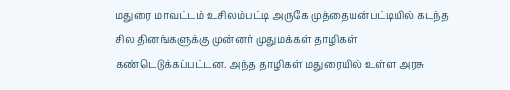மதுரை மாவட்டம் உசிலம்பட்டி அருகே முத்தையன்பட்டியில் கடந்த சில தினங்களுக்கு முன்னர் முதுமக்கள் தாழிகள் கண்டெடுக்கப்பட்டன. அந்த தாழிகள் மதுரையில் உள்ள அரசு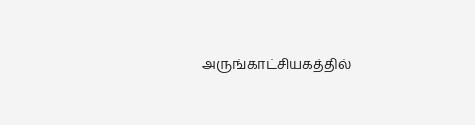அருங்காட்சியகத்தில்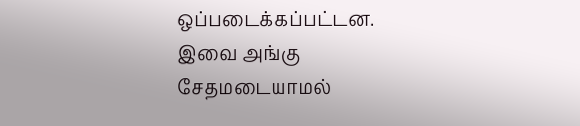ஒப்படைக்கப்பட்டன. இவை அங்கு சேதமடையாமல்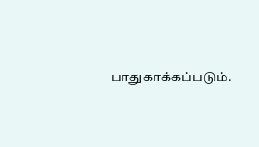பாதுகாக்கப்படும்.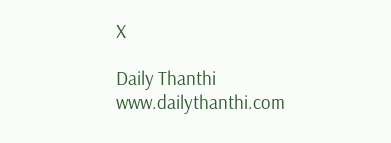X

Daily Thanthi
www.dailythanthi.com